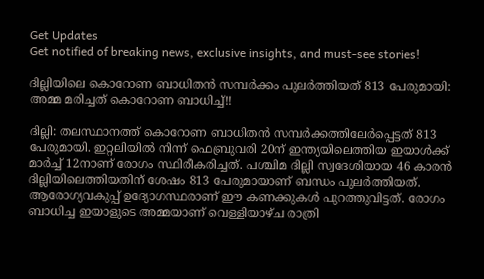Get Updates
Get notified of breaking news, exclusive insights, and must-see stories!

ദില്ലിയിലെ കൊറോണ ബാധിതൻ സമ്പർക്കം പുലർത്തിയത് 813 പേരുമായി: അമ്മ മരിച്ചത് കൊറോണ ബാധിച്ച്!!

ദില്ലി: തലസ്ഥാനത്ത് കൊറോണ ബാധിതൻ സമ്പർക്കത്തിലേർപ്പെട്ടത് 813 പേരുമായി. ഇറ്റലിയിൽ നിന്ന് ഫെബ്രുവരി 20ന് ഇന്ത്യയിലെത്തിയ ഇയാൾക്ക് മാർച്ച് 12നാണ് രോഗം സ്ഥിരീകരിച്ചത്. പശ്ചിമ ദില്ലി സ്വദേശിയായ 46 കാരൻ ദില്ലിയിലെത്തിയതിന് ശേഷം 813 പേരുമായാണ് ബന്ധം പുലർത്തിയത്. ആരോഗ്യവകുപ്പ് ഉദ്യോഗസ്ഥരാണ് ഈ കണക്കുകൾ പുറത്തുവിട്ടത്. രോഗം ബാധിച്ച ഇയാളുടെ അമ്മയാണ് വെള്ളിയാഴ്ച രാത്രി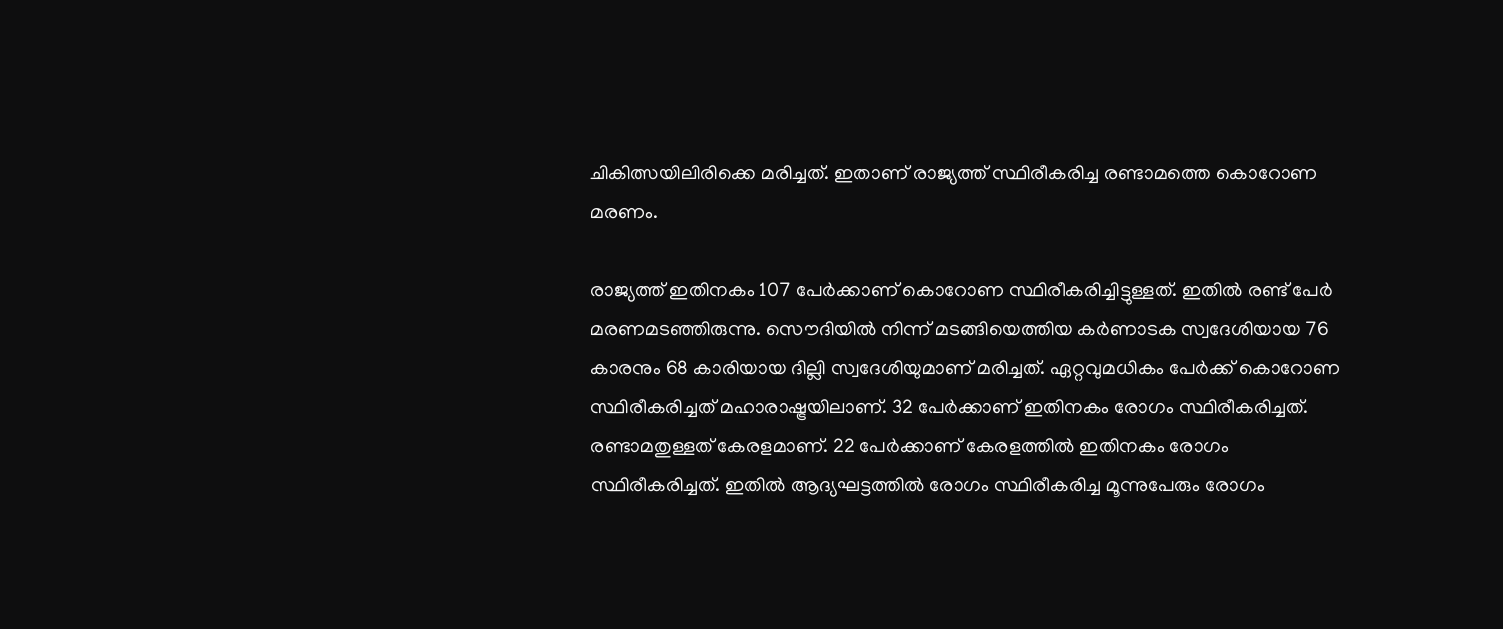ചികിത്സയിലിരിക്കെ മരിച്ചത്. ഇതാണ് രാജ്യത്ത് സ്ഥിരീകരിച്ച രണ്ടാമത്തെ കൊറോണ മരണം.

രാജ്യത്ത് ഇതിനകം 107 പേർക്കാണ് കൊറോണ സ്ഥിരീകരിച്ചിട്ടുള്ളത്. ഇതിൽ രണ്ട് പേർ മരണമടഞ്ഞിരുന്നു. സൌദിയിൽ നിന്ന് മടങ്ങിയെത്തിയ കർണാടക സ്വദേശിയായ 76 കാരനും 68 കാരിയായ ദില്ലി സ്വദേശിയുമാണ് മരിച്ചത്. ഏറ്റവുമധികം പേർക്ക് കൊറോണ സ്ഥിരീകരിച്ചത് മഹാരാഷ്ട്രയിലാണ്. 32 പേർക്കാണ് ഇതിനകം രോഗം സ്ഥിരീകരിച്ചത്. രണ്ടാമതുള്ളത് കേരളമാണ്. 22 പേർക്കാണ് കേരളത്തിൽ ഇതിനകം രോഗം സ്ഥിരീകരിച്ചത്. ഇതിൽ ആദ്യഘട്ടത്തിൽ രോഗം സ്ഥിരീകരിച്ച മൂന്നുപേരും രോഗം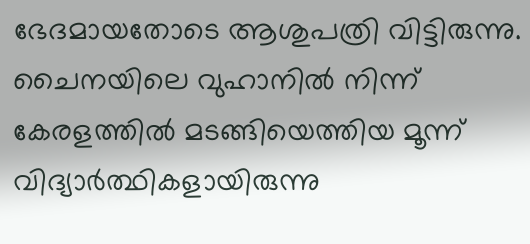ഭേദമായതോടെ ആശുപത്രി വിട്ടിരുന്നു. ചൈനയിലെ വുഹാനിൽ നിന്ന് കേരളത്തിൽ മടങ്ങിയെത്തിയ മൂന്ന് വിദ്യാർത്ഥികളായിരുന്നു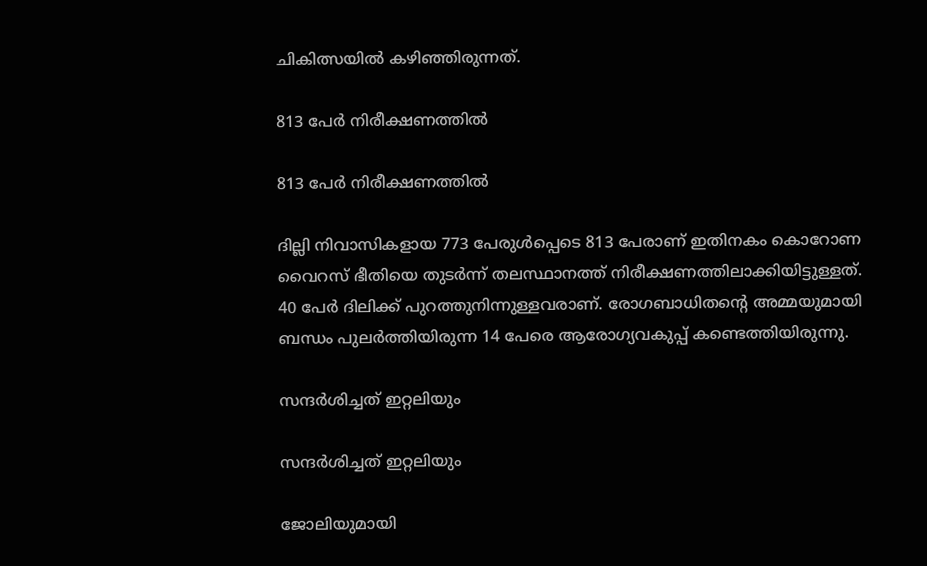ചികിത്സയിൽ കഴിഞ്ഞിരുന്നത്.

813 പേർ നിരീക്ഷണത്തിൽ

813 പേർ നിരീക്ഷണത്തിൽ

ദില്ലി നിവാസികളായ 773 പേരുൾപ്പെടെ 813 പേരാണ് ഇതിനകം കൊറോണ വൈറസ് ഭീതിയെ തുടർന്ന് തലസ്ഥാനത്ത് നിരീക്ഷണത്തിലാക്കിയിട്ടുള്ളത്. 40 പേർ ദിലിക്ക് പുറത്തുനിന്നുള്ളവരാണ്. രോഗബാധിതന്റെ അമ്മയുമായി ബന്ധം പുലർത്തിയിരുന്ന 14 പേരെ ആരോഗ്യവകുപ്പ് കണ്ടെത്തിയിരുന്നു.

സന്ദർശിച്ചത് ഇറ്റലിയും

സന്ദർശിച്ചത് ഇറ്റലിയും

ജോലിയുമായി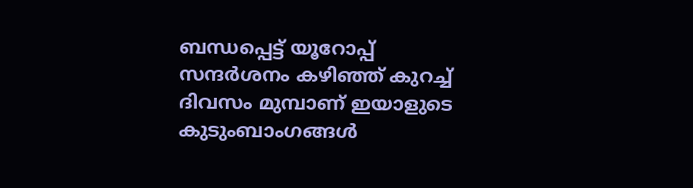ബന്ധപ്പെട്ട് യൂറോപ്പ് സന്ദർശനം കഴിഞ്ഞ് കുറച്ച് ദിവസം മുമ്പാണ് ഇയാളുടെ കുടുംബാംഗങ്ങൾ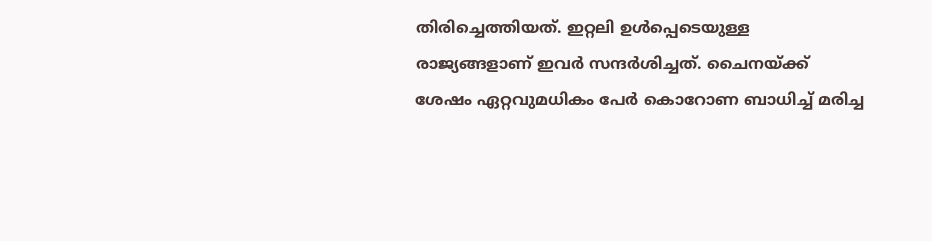തിരിച്ചെത്തിയത്. ഇറ്റലി ഉൾപ്പെടെയുള്ള രാജ്യങ്ങളാണ് ഇവർ സന്ദർശിച്ചത്. ചൈനയ്ക്ക് ശേഷം ഏറ്റവുമധികം പേർ കൊറോണ ബാധിച്ച് മരിച്ച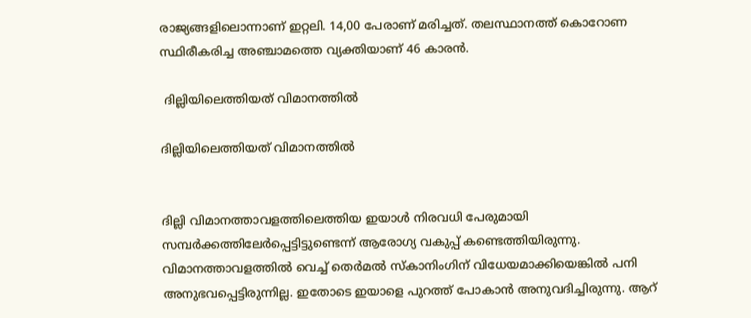രാജ്യങ്ങളിലൊന്നാണ് ഇറ്റലി. 14,00 പേരാണ് മരിച്ചത്. തലസ്ഥാനത്ത് കൊറോണ സ്ഥിരീകരിച്ച അഞ്ചാമത്തെ വ്യക്തിയാണ് 46 കാരൻ.

 ദില്ലിയിലെത്തിയത് വിമാനത്തിൽ

ദില്ലിയിലെത്തിയത് വിമാനത്തിൽ


ദില്ലി വിമാനത്താവളത്തിലെത്തിയ ഇയാൾ നിരവധി പേരുമായി സമ്പർക്കത്തിലേർപ്പെട്ടിട്ടുണ്ടെന്ന് ആരോഗ്യ വകുപ്പ് കണ്ടെത്തിയിരുന്നു. വിമാനത്താവളത്തിൽ വെച്ച് തെർമൽ സ്കാനിംഗിന് വിധേയമാക്കിയെങ്കിൽ പനി അനുഭവപ്പെട്ടിരുന്നില്ല. ഇതോടെ ഇയാളെ പുറത്ത് പോകാൻ അനുവദിച്ചിരുന്നു. ആറ്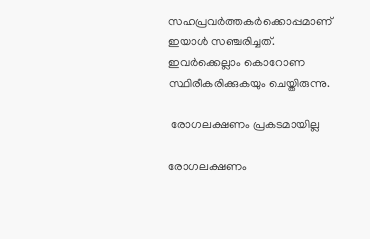സഹപ്രവർത്തകർക്കൊപ്പമാണ് ഇയാൾ സഞ്ചരിച്ചത്. ഇവർക്കെല്ലാം കൊറോണ സ്ഥിരീകരിക്കുകയും ചെയ്തിരുന്നു.

 രോഗലക്ഷണം പ്രകടമായില്ല

രോഗലക്ഷണം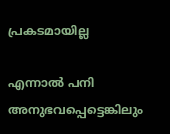പ്രകടമായില്ല

എന്നാൽ പനി അനുഭവപ്പെട്ടെങ്കിലും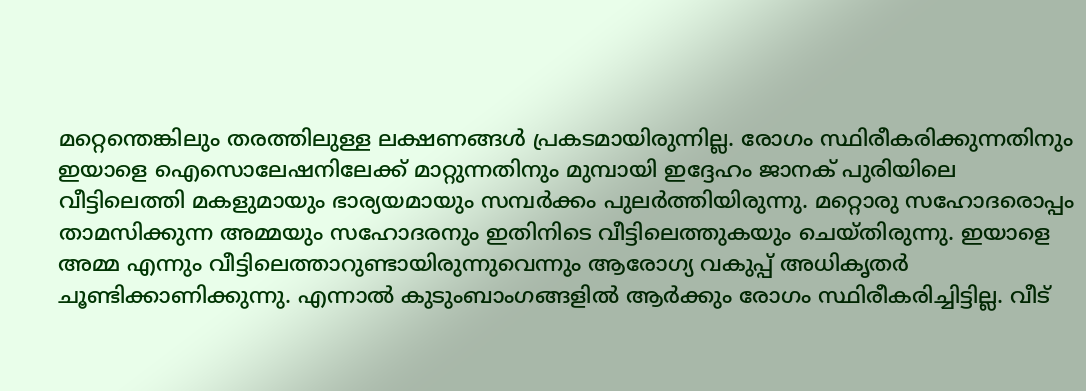മറ്റെന്തെങ്കിലും തരത്തിലുള്ള ലക്ഷണങ്ങൾ പ്രകടമായിരുന്നില്ല. രോഗം സ്ഥിരീകരിക്കുന്നതിനും ഇയാളെ ഐസൊലേഷനിലേക്ക് മാറ്റുന്നതിനും മുമ്പായി ഇദ്ദേഹം ജാനക് പുരിയിലെ വീട്ടിലെത്തി മകളുമായും ഭാര്യയമായും സമ്പർക്കം പുലർത്തിയിരുന്നു. മറ്റൊരു സഹോദരൊപ്പം താമസിക്കുന്ന അമ്മയും സഹോദരനും ഇതിനിടെ വീട്ടിലെത്തുകയും ചെയ്തിരുന്നു. ഇയാളെ അമ്മ എന്നും വീട്ടിലെത്താറുണ്ടായിരുന്നുവെന്നും ആരോഗ്യ വകുപ്പ് അധികൃതർ ചൂണ്ടിക്കാണിക്കുന്നു. എന്നാൽ കുടുംബാംഗങ്ങളിൽ ആർക്കും രോഗം സ്ഥിരീകരിച്ചിട്ടില്ല. വീട്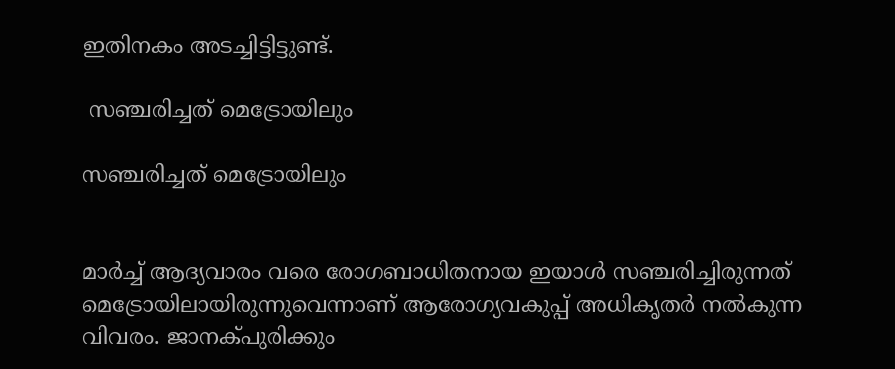ഇതിനകം അടച്ചിട്ടിട്ടുണ്ട്.

 സഞ്ചരിച്ചത് മെട്രോയിലും

സഞ്ചരിച്ചത് മെട്രോയിലും


മാർച്ച് ആദ്യവാരം വരെ രോഗബാധിതനായ ഇയാൾ സഞ്ചരിച്ചിരുന്നത് മെട്രോയിലായിരുന്നുവെന്നാണ് ആരോഗ്യവകുപ്പ് അധികൃതർ നൽകുന്ന വിവരം. ജാനക്പുരിക്കും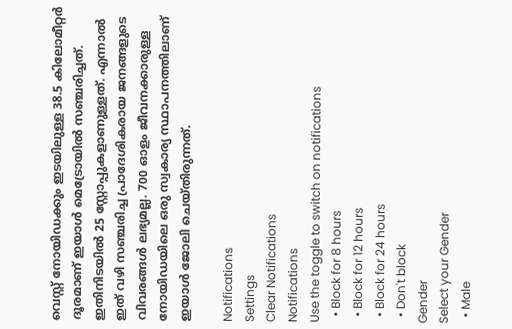വെസ്റ്റ് നോയിഡക്കും ഇടയിലുള്ള 38.5 കിലോമീറ്റർ ദൂരമാണ് ഇയാൾ മെട്രോയിൽ സഞ്ചരിച്ചത്. ഇതിനിടയിൽ 25 സ്റ്റോപ്പുകളാണുള്ളത്. എന്നാൽ ഇത് വഴി സഞ്ചരിച്ച പ്രാദേശികരായ ജനങ്ങളുടെ വിവരങ്ങൾ ലഭ്യമല്ല. 700 ഓളം ജീവനക്കാരുള്ള നോയിഡയിലെ ഒരു സ്വകാര്യ സ്ഥാപനത്തിലാണ് ഇയാൾ ജോലി ചെയ്തിരുന്നത്.

Notifications
Settings
Clear Notifications
Notifications
Use the toggle to switch on notifications
  • Block for 8 hours
  • Block for 12 hours
  • Block for 24 hours
  • Don't block
Gender
Select your Gender
  • Male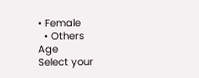• Female
  • Others
Age
Select your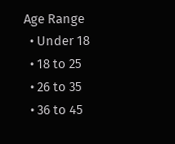Age Range
  • Under 18
  • 18 to 25
  • 26 to 35
  • 36 to 45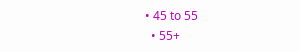• 45 to 55
  • 55+